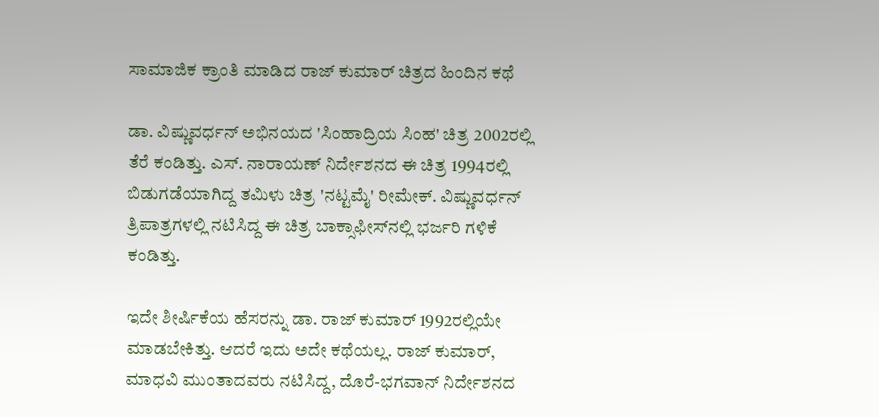ಸಾಮಾಜಿಕ ಕ್ರಾಂತಿ ಮಾಡಿದ ರಾಜ್ ಕುಮಾರ್ ಚಿತ್ರದ ಹಿಂದಿನ ಕಥೆ

ಡಾ. ವಿಷ್ಣುವರ್ಧನ್ ಅಭಿನಯದ 'ಸಿಂಹಾದ್ರಿಯ ಸಿಂಹ' ಚಿತ್ರ 2002ರಲ್ಲಿ ತೆರೆ ಕಂಡಿತ್ತು. ಎಸ್. ನಾರಾಯಣ್ ನಿರ್ದೇಶನದ ಈ ಚಿತ್ರ 1994ರಲ್ಲಿ ಬಿಡುಗಡೆಯಾಗಿದ್ದ ತಮಿಳು ಚಿತ್ರ 'ನಟ್ಟಮೈ' ರೀಮೇಕ್. ವಿಷ್ಣುವರ್ಧನ್ ತ್ರಿಪಾತ್ರಗಳಲ್ಲಿ ನಟಿಸಿದ್ದ ಈ ಚಿತ್ರ ಬಾಕ್ಸಾಫೀಸ್‌ನಲ್ಲಿ ಭರ್ಜರಿ ಗಳಿಕೆ ಕಂಡಿತ್ತು.

ಇದೇ ಶೀರ್ಷಿಕೆಯ ಹೆಸರನ್ನು ಡಾ. ರಾಜ್ ಕುಮಾರ್ 1992ರಲ್ಲಿಯೇ ಮಾಡಬೇಕಿತ್ತು. ಆದರೆ ಇದು ಅದೇ ಕಥೆಯಲ್ಲ. ರಾಜ್ ಕುಮಾರ್, ಮಾಧವಿ ಮುಂತಾದವರು ನಟಿಸಿದ್ದ, ದೊರೆ-ಭಗವಾನ್ ನಿರ್ದೇಶನದ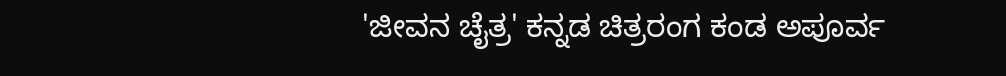'ಜೀವನ ಚೈತ್ರ' ಕನ್ನಡ ಚಿತ್ರರಂಗ ಕಂಡ ಅಪೂರ್ವ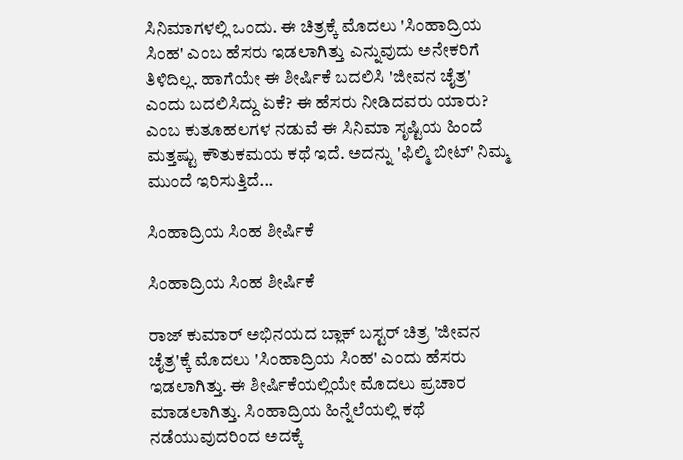ಸಿನಿಮಾಗಳಲ್ಲಿ ಒಂದು. ಈ ಚಿತ್ರಕ್ಕೆ ಮೊದಲು 'ಸಿಂಹಾದ್ರಿಯ ಸಿಂಹ' ಎಂಬ ಹೆಸರು ಇಡಲಾಗಿತ್ತು ಎನ್ನುವುದು ಅನೇಕರಿಗೆ ತಿಳಿದಿಲ್ಲ. ಹಾಗೆಯೇ ಈ ಶೀರ್ಷಿಕೆ ಬದಲಿಸಿ 'ಜೀವನ ಚೈತ್ರ' ಎಂದು ಬದಲಿಸಿದ್ದು ಏಕೆ? ಈ ಹೆಸರು ನೀಡಿದವರು ಯಾರು? ಎಂಬ ಕುತೂಹಲಗಳ ನಡುವೆ ಈ ಸಿನಿಮಾ ಸೃಷ್ಟಿಯ ಹಿಂದೆ ಮತ್ತಷ್ಟು ಕೌತುಕಮಯ ಕಥೆ ಇದೆ. ಅದನ್ನು 'ಫಿಲ್ಮಿ ಬೀಟ್' ನಿಮ್ಮ ಮುಂದೆ ಇರಿಸುತ್ತಿದೆ...

ಸಿಂಹಾದ್ರಿಯ ಸಿಂಹ ಶೀರ್ಷಿಕೆ

ಸಿಂಹಾದ್ರಿಯ ಸಿಂಹ ಶೀರ್ಷಿಕೆ

ರಾಜ್ ಕುಮಾರ್ ಅಭಿನಯದ ಬ್ಲಾಕ್ ಬಸ್ಟರ್ ಚಿತ್ರ 'ಜೀವನ ಚೈತ್ರ'ಕ್ಕೆ ಮೊದಲು 'ಸಿಂಹಾದ್ರಿಯ ಸಿಂಹ' ಎಂದು ಹೆಸರು ಇಡಲಾಗಿತ್ತು. ಈ ಶೀರ್ಷಿಕೆಯಲ್ಲಿಯೇ ಮೊದಲು ಪ್ರಚಾರ ಮಾಡಲಾಗಿತ್ತು. ಸಿಂಹಾದ್ರಿಯ ಹಿನ್ನೆಲೆಯಲ್ಲಿ ಕಥೆ ನಡೆಯುವುದರಿಂದ ಅದಕ್ಕೆ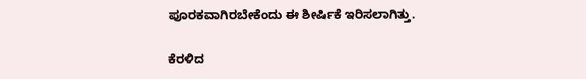ಪೂರಕವಾಗಿರಬೇಕೆಂದು ಈ ಶೀರ್ಷಿಕೆ ಇರಿಸಲಾಗಿತ್ತು.

ಕೆರಳಿದ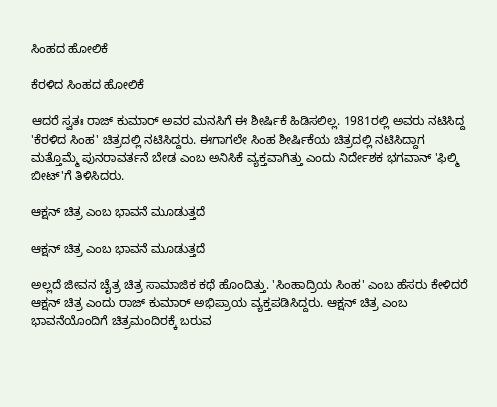ಸಿಂಹದ ಹೋಲಿಕೆ

ಕೆರಳಿದ ಸಿಂಹದ ಹೋಲಿಕೆ

ಆದರೆ ಸ್ವತಃ ರಾಜ್ ಕುಮಾರ್ ಅವರ ಮನಸಿಗೆ ಈ ಶೀರ್ಷಿಕೆ ಹಿಡಿಸಲಿಲ್ಲ. 1981ರಲ್ಲಿ ಅವರು ನಟಿಸಿದ್ದ 'ಕೆರಳಿದ ಸಿಂಹ' ಚಿತ್ರದಲ್ಲಿ ನಟಿಸಿದ್ದರು. ಈಗಾಗಲೇ ಸಿಂಹ ಶೀರ್ಷಿಕೆಯ ಚಿತ್ರದಲ್ಲಿ ನಟಿಸಿದ್ದಾಗ ಮತ್ತೊಮ್ಮೆ ಪುನರಾವರ್ತನೆ ಬೇಡ ಎಂಬ ಅನಿಸಿಕೆ ವ್ಯಕ್ತವಾಗಿತ್ತು ಎಂದು ನಿರ್ದೇಶಕ ಭಗವಾನ್ 'ಫಿಲ್ಮಿ ಬೀಟ್‌'ಗೆ ತಿಳಿಸಿದರು.

ಆಕ್ಷನ್ ಚಿತ್ರ ಎಂಬ ಭಾವನೆ ಮೂಡುತ್ತದೆ

ಆಕ್ಷನ್ ಚಿತ್ರ ಎಂಬ ಭಾವನೆ ಮೂಡುತ್ತದೆ

ಅಲ್ಲದೆ ಜೀವನ ಚೈತ್ರ ಚಿತ್ರ ಸಾಮಾಜಿಕ ಕಥೆ ಹೊಂದಿತ್ತು. 'ಸಿಂಹಾದ್ರಿಯ ಸಿಂಹ' ಎಂಬ ಹೆಸರು ಕೇಳಿದರೆ ಆಕ್ಷನ್ ಚಿತ್ರ ಎಂದು ರಾಜ್ ಕುಮಾರ್ ಅಭಿಪ್ರಾಯ ವ್ಯಕ್ತಪಡಿಸಿದ್ದರು. ಆಕ್ಷನ್ ಚಿತ್ರ ಎಂಬ ಭಾವನೆಯೊಂದಿಗೆ ಚಿತ್ರಮಂದಿರಕ್ಕೆ ಬರುವ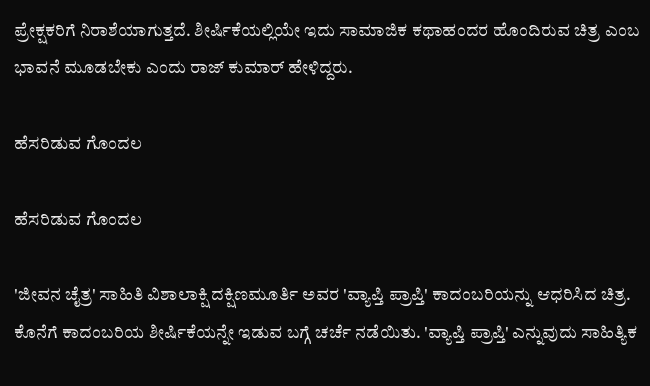ಪ್ರೇಕ್ಷಕರಿಗೆ ನಿರಾಶೆಯಾಗುತ್ತದೆ. ಶೀರ್ಷಿಕೆಯಲ್ಲಿಯೇ ಇದು ಸಾಮಾಜಿಕ ಕಥಾಹಂದರ ಹೊಂದಿರುವ ಚಿತ್ರ ಎಂಬ ಭಾವನೆ ಮೂಡಬೇಕು ಎಂದು ರಾಜ್ ಕುಮಾರ್ ಹೇಳಿದ್ದರು.

ಹೆಸರಿಡುವ ಗೊಂದಲ

ಹೆಸರಿಡುವ ಗೊಂದಲ

'ಜೀವನ ಚೈತ್ರ' ಸಾಹಿತಿ ವಿಶಾಲಾಕ್ಷಿ ದಕ್ಷಿಣಮೂರ್ತಿ ಅವರ 'ವ್ಯಾಪ್ತಿ ಪ್ರಾಪ್ತಿ' ಕಾದಂಬರಿಯನ್ನು ಆಧರಿಸಿದ ಚಿತ್ರ. ಕೊನೆಗೆ ಕಾದಂಬರಿಯ ಶೀರ್ಷಿಕೆಯನ್ನೇ ಇಡುವ ಬಗ್ಗೆ ಚರ್ಚೆ ನಡೆಯಿತು. 'ವ್ಯಾಪ್ತಿ ಪ್ರಾಪ್ತಿ' ಎನ್ನುವುದು ಸಾಹಿತ್ಯಿಕ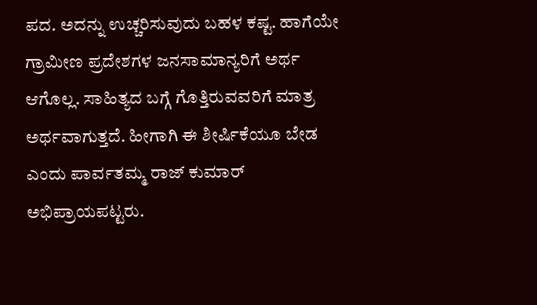ಪದ. ಅದನ್ನು ಉಚ್ಚರಿಸುವುದು ಬಹಳ ಕಷ್ಟ. ಹಾಗೆಯೇ ಗ್ರಾಮೀಣ ಪ್ರದೇಶಗಳ ಜನಸಾಮಾನ್ಯರಿಗೆ ಅರ್ಥ ಆಗೊಲ್ಲ. ಸಾಹಿತ್ಯದ ಬಗ್ಗೆ ಗೊತ್ತಿರುವವರಿಗೆ ಮಾತ್ರ ಅರ್ಥವಾಗುತ್ತದೆ. ಹೀಗಾಗಿ ಈ ಶೀರ್ಷಿಕೆಯೂ ಬೇಡ ಎಂದು ಪಾರ್ವತಮ್ಮ ರಾಜ್ ಕುಮಾರ್ ಅಭಿಪ್ರಾಯಪಟ್ಟರು.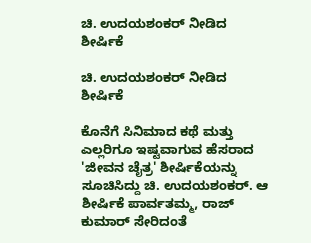ಚಿ. ಉದಯಶಂಕರ್ ನೀಡಿದ ಶೀರ್ಷಿಕೆ

ಚಿ. ಉದಯಶಂಕರ್ ನೀಡಿದ ಶೀರ್ಷಿಕೆ

ಕೊನೆಗೆ ಸಿನಿಮಾದ ಕಥೆ ಮತ್ತು ಎಲ್ಲರಿಗೂ ಇಷ್ಟವಾಗುವ ಹೆಸರಾದ 'ಜೀವನ ಚೈತ್ರ' ಶೀರ್ಷಿಕೆಯನ್ನು ಸೂಚಿಸಿದ್ದು ಚಿ. ಉದಯಶಂಕರ್. ಆ ಶೀರ್ಷಿಕೆ ಪಾರ್ವತಮ್ಮ, ರಾಜ್ ಕುಮಾರ್ ಸೇರಿದಂತೆ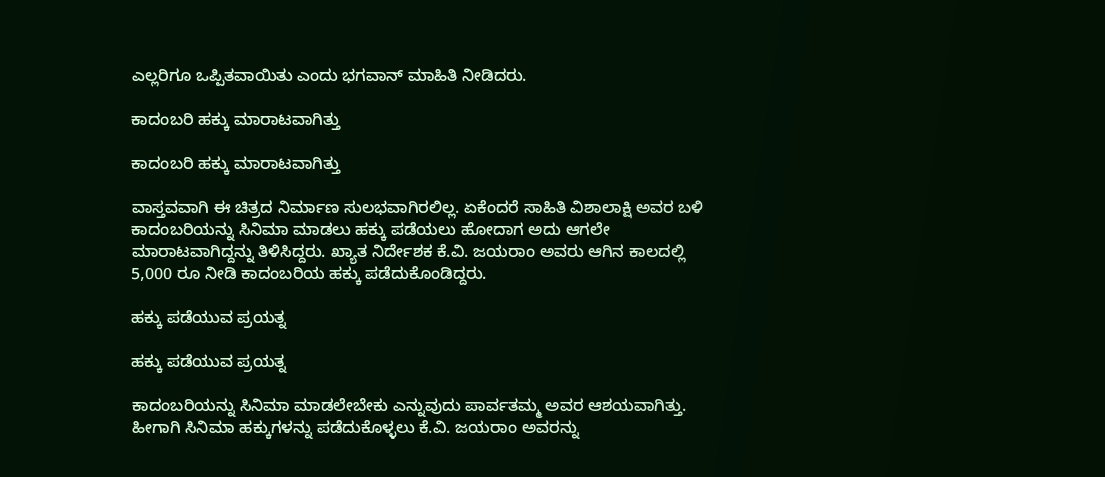ಎಲ್ಲರಿಗೂ ಒಪ್ಪಿತವಾಯಿತು ಎಂದು ಭಗವಾನ್ ಮಾಹಿತಿ ನೀಡಿದರು.

ಕಾದಂಬರಿ ಹಕ್ಕು ಮಾರಾಟವಾಗಿತ್ತು

ಕಾದಂಬರಿ ಹಕ್ಕು ಮಾರಾಟವಾಗಿತ್ತು

ವಾಸ್ತವವಾಗಿ ಈ ಚಿತ್ರದ ನಿರ್ಮಾಣ ಸುಲಭವಾಗಿರಲಿಲ್ಲ. ಏಕೆಂದರೆ ಸಾಹಿತಿ ವಿಶಾಲಾಕ್ಷಿ ಅವರ ಬಳಿ ಕಾದಂಬರಿಯನ್ನು ಸಿನಿಮಾ ಮಾಡಲು ಹಕ್ಕು ಪಡೆಯಲು ಹೋದಾಗ ಅದು ಆಗಲೇ ಮಾರಾಟವಾಗಿದ್ದನ್ನು ತಿಳಿಸಿದ್ದರು. ಖ್ಯಾತ ನಿರ್ದೇಶಕ ಕೆ.ವಿ. ಜಯರಾಂ ಅವರು ಆಗಿನ ಕಾಲದಲ್ಲಿ 5,000 ರೂ ನೀಡಿ ಕಾದಂಬರಿಯ ಹಕ್ಕು ಪಡೆದುಕೊಂಡಿದ್ದರು.

ಹಕ್ಕು ಪಡೆಯುವ ಪ್ರಯತ್ನ

ಹಕ್ಕು ಪಡೆಯುವ ಪ್ರಯತ್ನ

ಕಾದಂಬರಿಯನ್ನು ಸಿನಿಮಾ ಮಾಡಲೇಬೇಕು ಎನ್ನುವುದು ಪಾರ್ವತಮ್ಮ ಅವರ ಆಶಯವಾಗಿತ್ತು. ಹೀಗಾಗಿ ಸಿನಿಮಾ ಹಕ್ಕುಗಳನ್ನು ಪಡೆದುಕೊಳ್ಳಲು ಕೆ.ವಿ. ಜಯರಾಂ ಅವರನ್ನು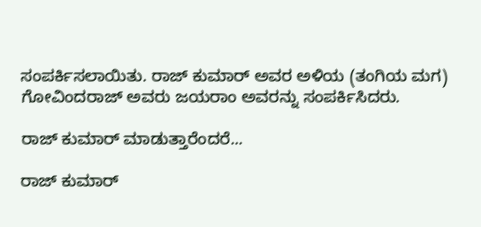ಸಂಪರ್ಕಿಸಲಾಯಿತು. ರಾಜ್ ಕುಮಾರ್ ಅವರ ಅಳಿಯ (ತಂಗಿಯ ಮಗ) ಗೋವಿಂದರಾಜ್ ಅವರು ಜಯರಾಂ ಅವರನ್ನು ಸಂಪರ್ಕಿಸಿದರು.

ರಾಜ್ ಕುಮಾರ್ ಮಾಡುತ್ತಾರೆಂದರೆ...

ರಾಜ್ ಕುಮಾರ್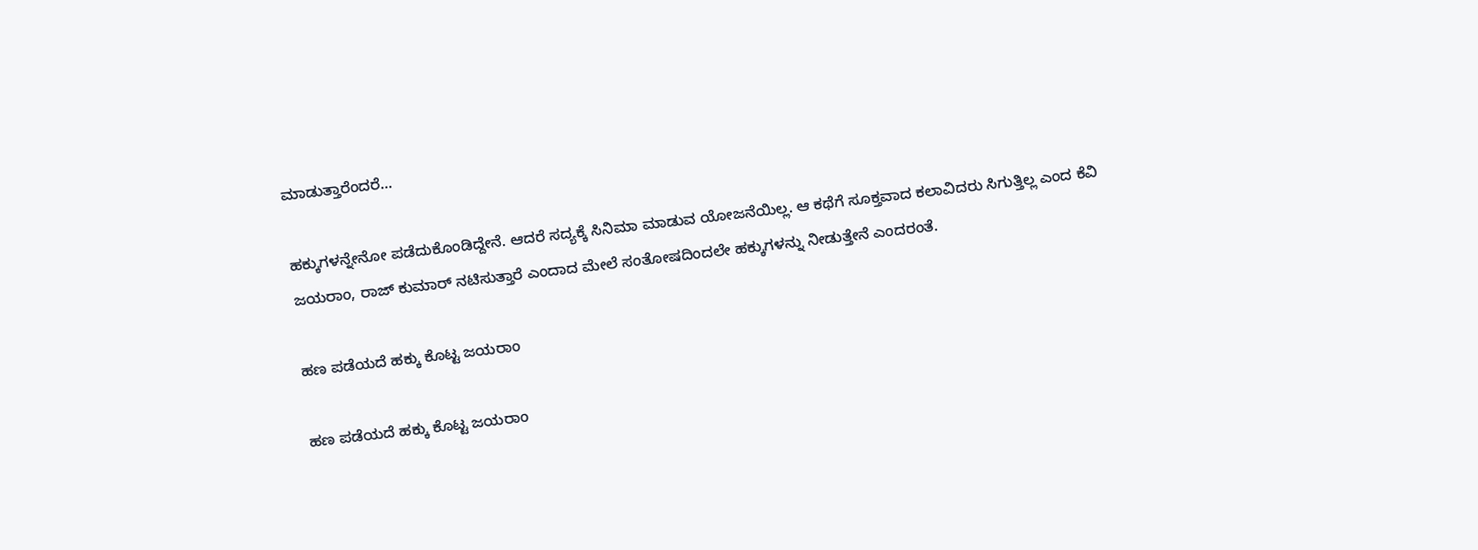ಮಾಡುತ್ತಾರೆಂದರೆ...

ಹಕ್ಕುಗಳನ್ನೇನೋ ಪಡೆದುಕೊಂಡಿದ್ದೇನೆ. ಆದರೆ ಸದ್ಯಕ್ಕೆ ಸಿನಿಮಾ ಮಾಡುವ ಯೋಜನೆಯಿಲ್ಲ. ಆ ಕಥೆಗೆ ಸೂಕ್ತವಾದ ಕಲಾವಿದರು ಸಿಗುತ್ತಿಲ್ಲ ಎಂದ ಕೆವಿ ಜಯರಾಂ, ರಾಜ್ ಕುಮಾರ್ ನಟಿಸುತ್ತಾರೆ ಎಂದಾದ ಮೇಲೆ ಸಂತೋಷದಿಂದಲೇ ಹಕ್ಕುಗಳನ್ನು ನೀಡುತ್ತೇನೆ ಎಂದರಂತೆ.

ಹಣ ಪಡೆಯದೆ ಹಕ್ಕು ಕೊಟ್ಟ ಜಯರಾಂ

ಹಣ ಪಡೆಯದೆ ಹಕ್ಕು ಕೊಟ್ಟ ಜಯರಾಂ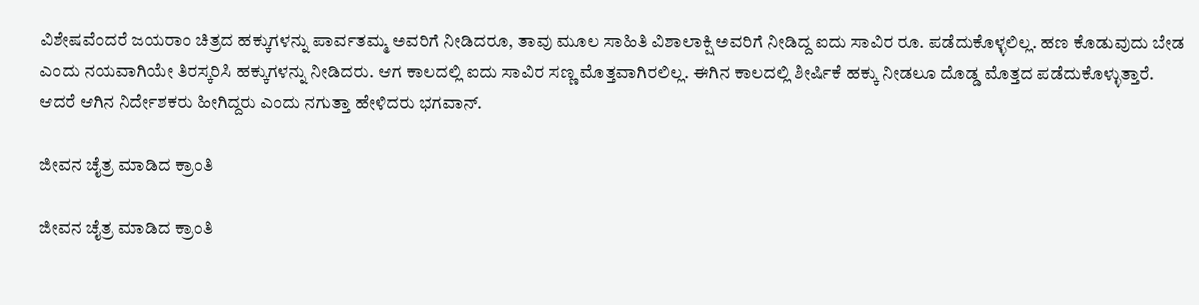ವಿಶೇಷವೆಂದರೆ ಜಯರಾಂ ಚಿತ್ರದ ಹಕ್ಕುಗಳನ್ನು ಪಾರ್ವತಮ್ಮ ಅವರಿಗೆ ನೀಡಿದರೂ, ತಾವು ಮೂಲ ಸಾಹಿತಿ ವಿಶಾಲಾಕ್ಷಿ ಅವರಿಗೆ ನೀಡಿದ್ದ ಐದು ಸಾವಿರ ರೂ. ಪಡೆದುಕೊಳ್ಳಲಿಲ್ಲ. ಹಣ ಕೊಡುವುದು ಬೇಡ ಎಂದು ನಯವಾಗಿಯೇ ತಿರಸ್ಕರಿಸಿ ಹಕ್ಕುಗಳನ್ನು ನೀಡಿದರು. ಆಗ ಕಾಲದಲ್ಲಿ ಐದು ಸಾವಿರ ಸಣ್ಣ ಮೊತ್ತವಾಗಿರಲಿಲ್ಲ. ಈಗಿನ ಕಾಲದಲ್ಲಿ ಶೀರ್ಷಿಕೆ ಹಕ್ಕು ನೀಡಲೂ ದೊಡ್ಡ ಮೊತ್ತದ ಪಡೆದುಕೊಳ್ಳುತ್ತಾರೆ. ಆದರೆ ಆಗಿನ ನಿರ್ದೇಶಕರು ಹೀಗಿದ್ದರು ಎಂದು ನಗುತ್ತಾ ಹೇಳಿದರು ಭಗವಾನ್.

ಜೀವನ ಚೈತ್ರ ಮಾಡಿದ ಕ್ರಾಂತಿ

ಜೀವನ ಚೈತ್ರ ಮಾಡಿದ ಕ್ರಾಂತಿ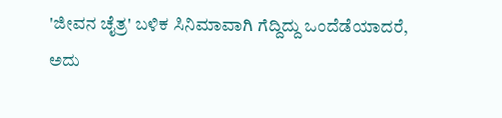'ಜೀವನ ಚೈತ್ರ' ಬಳಿಕ ಸಿನಿಮಾವಾಗಿ ಗೆದ್ದಿದ್ದು ಒಂದೆಡೆಯಾದರೆ, ಅದು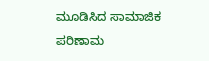ಮೂಡಿಸಿದ ಸಾಮಾಜಿಕ ಪರಿಣಾಮ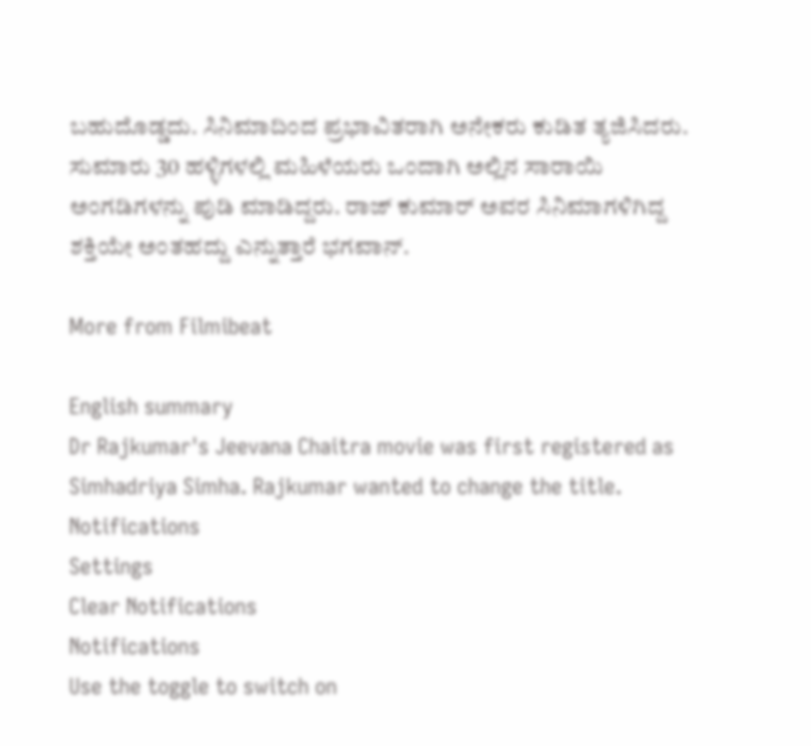ಬಹುದೊಡ್ಡದು. ಸಿನಿಮಾದಿಂದ ಪ್ರಭಾವಿತರಾಗಿ ಅನೇಕರು ಕುಡಿತ ತ್ಯಜಿಸಿದರು. ಸುಮಾರು 30 ಹಳ್ಳಿಗಳಲ್ಲಿ ಮಹಿಳೆಯರು ಒಂದಾಗಿ ಅಲ್ಲಿನ ಸಾರಾಯಿ ಅಂಗಡಿಗಳನ್ನು ಪುಡಿ ಮಾಡಿದ್ದರು. ರಾಜ್ ಕುಮಾರ್ ಅವರ ಸಿನಿಮಾಗಳಿಗಿದ್ದ ಶಕ್ತಿಯೇ ಅಂತಹದ್ದು ಎನ್ನುತ್ತಾರೆ ಭಗವಾನ್.

More from Filmibeat

English summary
Dr Rajkumar's Jeevana Chaitra movie was first registered as Simhadriya Simha. Rajkumar wanted to change the title.
Notifications
Settings
Clear Notifications
Notifications
Use the toggle to switch on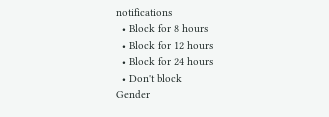notifications
  • Block for 8 hours
  • Block for 12 hours
  • Block for 24 hours
  • Don't block
Gender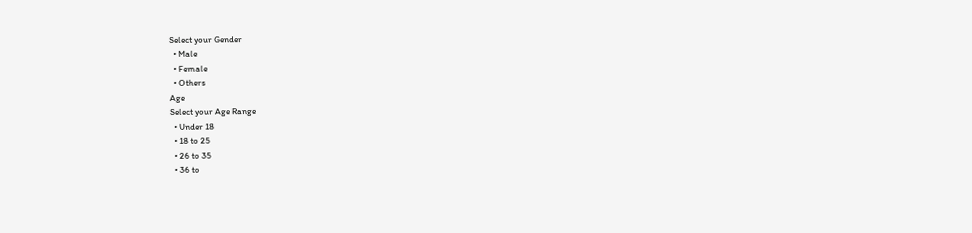Select your Gender
  • Male
  • Female
  • Others
Age
Select your Age Range
  • Under 18
  • 18 to 25
  • 26 to 35
  • 36 to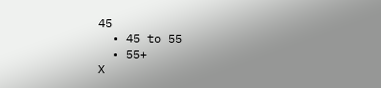45
  • 45 to 55
  • 55+
X